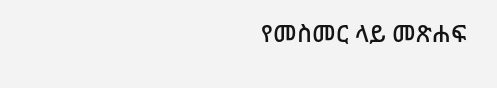የመስመር ላይ መጽሐፍ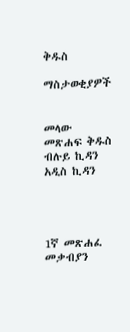ቅዱስ

ማስታወቂያዎች


መላው መጽሐፍ ቅዱስ ብሉይ ኪዳን አዲስ ኪዳን




1ኛ መጽሐፈ መቃብያን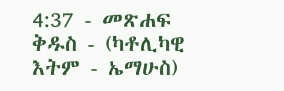4:37 - መጽሐፍ ቅዱስ - (ካቶሊካዊ እትም - ኤማሁስ)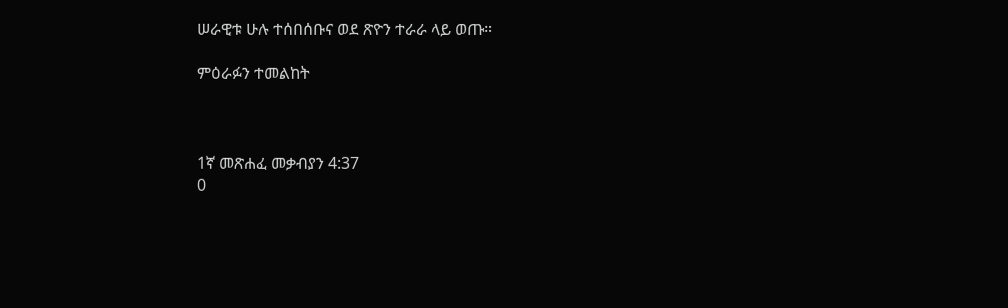ሠራዊቱ ሁሉ ተሰበሰቡና ወደ ጽዮን ተራራ ላይ ወጡ።

ምዕራፉን ተመልከት



1ኛ መጽሐፈ መቃብያን 4:37
0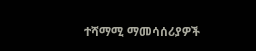ተሻማሚ ማመሳሰሪያዎች